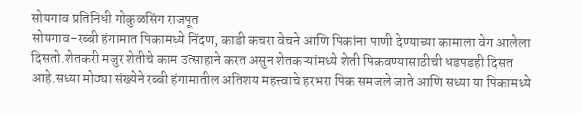सोयगाव प्रतिनिधी गोकुळसिंग राजपूत
सोयगाव-रब्बी हंगामात पिकामध्ये निंदण, काडी कचरा वेचने आणि पिकांना पाणी देण्याच्या कामाला वेग आलेला दिसतो.शेतकरी मजुर शेतीचे काम उत्साहाने करत असुन शेतकऱ्यांमध्ये शेती पिकवण्यासाठीची धडपडही दिसत आहे.सध्या मोठ्या संख्येने रब्बी हंगामातील अतिशय महत्त्वाचे हरभरा पिक समजले जाते आणि सध्या या पिकामध्ये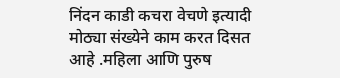निंदन काडी कचरा वेचणे इत्यादी मोठ्या संख्येने काम करत दिसत आहे .महिला आणि पुरुष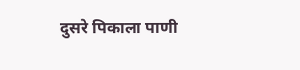दुसरे पिकाला पाणी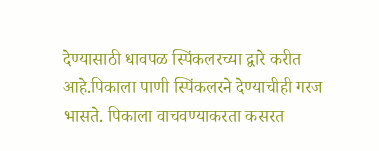देण्यासाठी धावपळ स्पिंकलरच्या द्वारे करीत आहे.पिकाला पाणी स्पिंकलरने देण्याचीही गरज भासते. पिकाला वाचवण्याकरता कसरत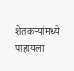शेतकऱ्यांमध्ये पाहायला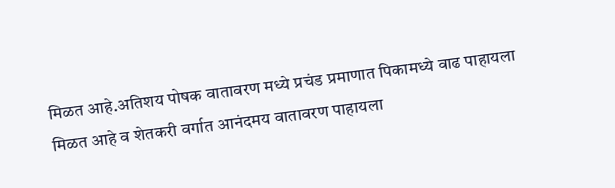मिळत आहे.अतिशय पोषक वातावरण मध्ये प्रचंड प्रमाणात पिकामध्ये वाढ पाहायला मिळत आहे व शेतकरी वर्गात आनंदमय वातावरण पाहायला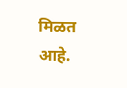मिळत आहे.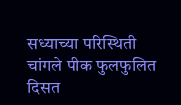सध्याच्या परिस्थिती चांगले पीक फुलफुलित दिसत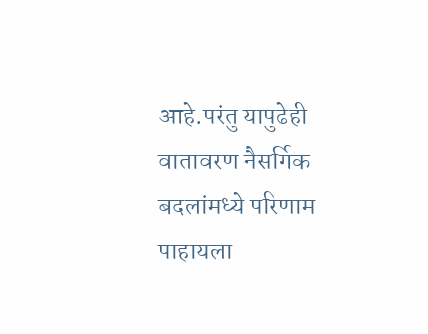आहे.परंतु यापुढेही वातावरण नैसर्गिक बदलांमध्ये परिणाम पाहायला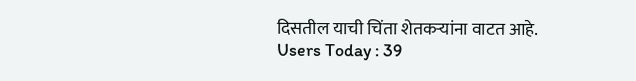दिसतील याची चिंता शेतकऱ्यांना वाटत आहे.
Users Today : 39